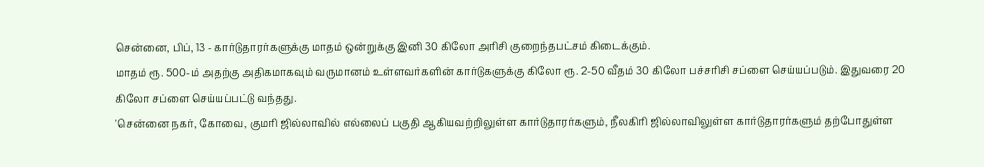சென்னை, பிப், 13 - கார்டுதாரர்களுக்கு மாதம் ஒன்றுக்கு இனி 30 கிலோ அரிசி குறைந்தபட்சம் கிடைக்கும்.
மாதம் ரூ. 500-ம் அதற்கு அதிகமாகவும் வருமானம் உள்ளவர்களின் கார்டுகளுக்கு கிலோ ரூ. 2-50 வீதம் 30 கிலோ பச்சரிசி சப்ளை செய்யப்படும். இதுவரை 20 கிலோ சப்ளை செய்யப்பட்டு வந்தது.
'சென்னை நகர், கோவை, குமரி ஜில்லாவில் எல்லைப் பகுதி ஆகியவற்றிலுள்ள கார்டுதாரர்களும், நீலகிரி ஜில்லாவிலுள்ள கார்டுதாரர்களும் தற்போதுள்ள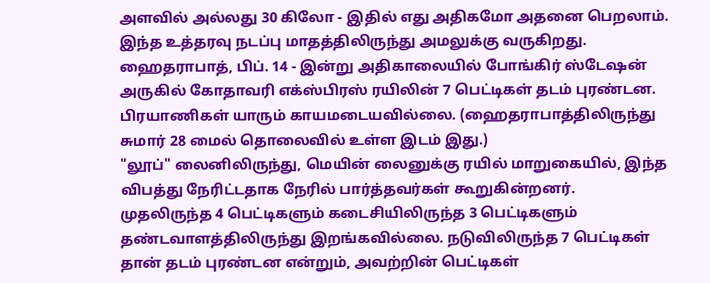அளவில் அல்லது 30 கிலோ - இதில் எது அதிகமோ அதனை பெறலாம்.
இந்த உத்தரவு நடப்பு மாதத்திலிருந்து அமலுக்கு வருகிறது.
ஹைதராபாத், பிப். 14 - இன்று அதிகாலையில் போங்கிர் ஸ்டேஷன் அருகில் கோதாவரி எக்ஸ்பிரஸ் ரயிலின் 7 பெட்டிகள் தடம் புரண்டன. பிரயாணிகள் யாரும் காயமடையவில்லை. (ஹைதராபாத்திலிருந்து சுமார் 28 மைல் தொலைவில் உள்ள இடம் இது.)
"லூப்" லைனிலிருந்து, மெயின் லைனுக்கு ரயில் மாறுகையில், இந்த விபத்து நேரிட்டதாக நேரில் பார்த்தவர்கள் கூறுகின்றனர்.
முதலிருந்த 4 பெட்டிகளும் கடைசியிலிருந்த 3 பெட்டிகளும் தண்டவாளத்திலிருந்து இறங்கவில்லை. நடுவிலிருந்த 7 பெட்டிகள் தான் தடம் புரண்டன என்றும், அவற்றின் பெட்டிகள்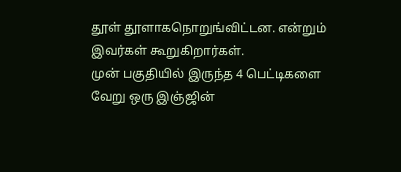தூள் தூளாகநொறுங்விட்டன. என்றும் இவர்கள் கூறுகிறார்கள்.
முன் பகுதியில் இருந்த 4 பெட்டிகளை வேறு ஒரு இஞ்ஜின்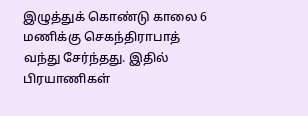இழுத்துக் கொண்டு காலை 6 மணிக்கு செகந்திராபாத் வந்து சேர்ந்தது. இதில் பிரயாணிகள்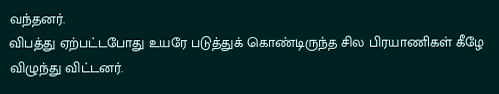வந்தனர்.
விபத்து ஏற்பட்டபோது உயரே படுத்துக் கொண்டிருந்த சில பிரயாணிகள் கீழே விழுந்து விட்டனர்.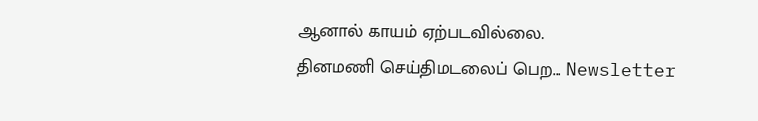ஆனால் காயம் ஏற்படவில்லை.
தினமணி செய்திமடலைப் பெற... Newsletter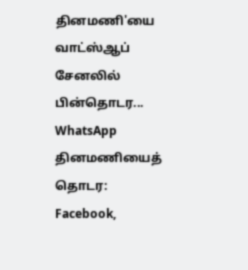தினமணி'யை வாட்ஸ்ஆப் சேனலில் பின்தொடர... WhatsApp
தினமணியைத் தொடர: Facebook,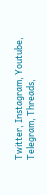Twitter, Instagram, Youtube, Telegram, Threads,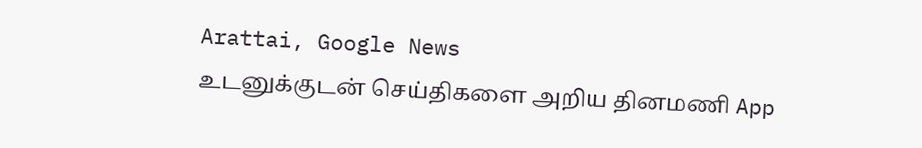Arattai, Google News
உடனுக்குடன் செய்திகளை அறிய தினமணி App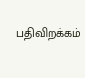பதிவிறக்கம்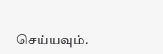செய்யவும்.